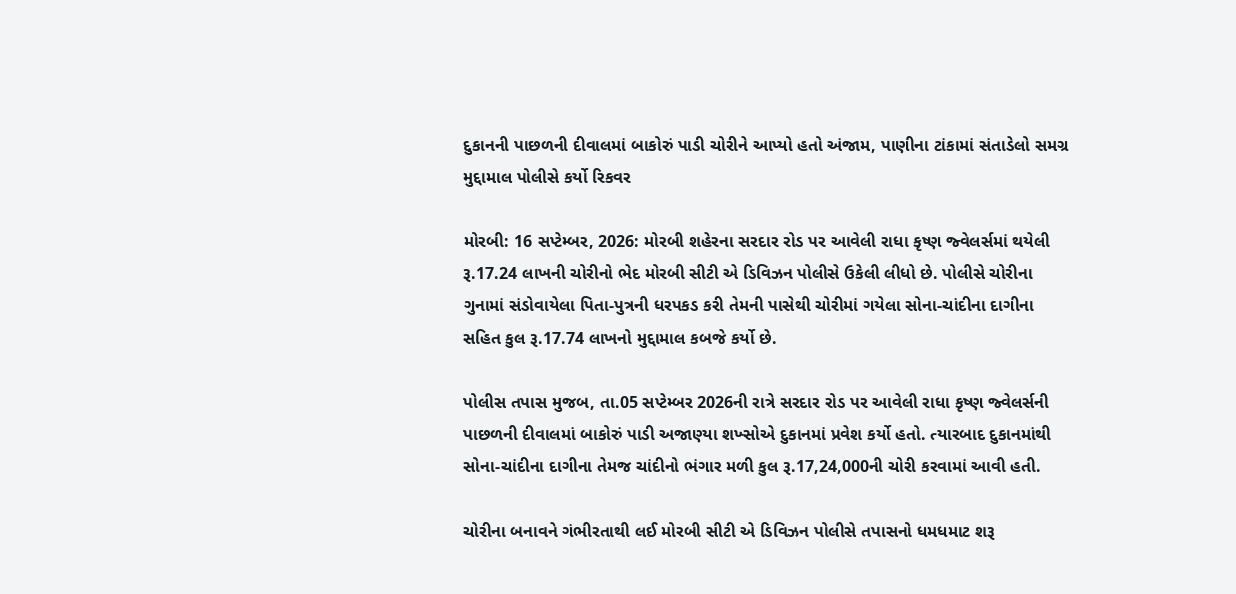દુકાનની પાછળની દીવાલમાં બાકોરું પાડી ચોરીને આપ્યો હતો અંજામ, પાણીના ટાંકામાં સંતાડેલો સમગ્ર મુદ્દામાલ પોલીસે કર્યો રિકવર

મોરબી: 16 સપ્ટેમ્બર, 2026: મોરબી શહેરના સરદાર રોડ પર આવેલી રાધા કૃષ્ણ જ્વેલર્સમાં થયેલી રૂ.17.24 લાખની ચોરીનો ભેદ મોરબી સીટી એ ડિવિઝન પોલીસે ઉકેલી લીધો છે. પોલીસે ચોરીના ગુનામાં સંડોવાયેલા પિતા-પુત્રની ધરપકડ કરી તેમની પાસેથી ચોરીમાં ગયેલા સોના-ચાંદીના દાગીના સહિત કુલ રૂ.17.74 લાખનો મુદ્દામાલ કબજે કર્યો છે.

પોલીસ તપાસ મુજબ, તા.05 સપ્ટેમ્બર 2026ની રાત્રે સરદાર રોડ પર આવેલી રાધા કૃષ્ણ જ્વેલર્સની પાછળની દીવાલમાં બાકોરું પાડી અજાણ્યા શખ્સોએ દુકાનમાં પ્રવેશ કર્યો હતો. ત્યારબાદ દુકાનમાંથી સોના-ચાંદીના દાગીના તેમજ ચાંદીનો ભંગાર મળી કુલ રૂ.17,24,000ની ચોરી કરવામાં આવી હતી.

ચોરીના બનાવને ગંભીરતાથી લઈ મોરબી સીટી એ ડિવિઝન પોલીસે તપાસનો ધમધમાટ શરૂ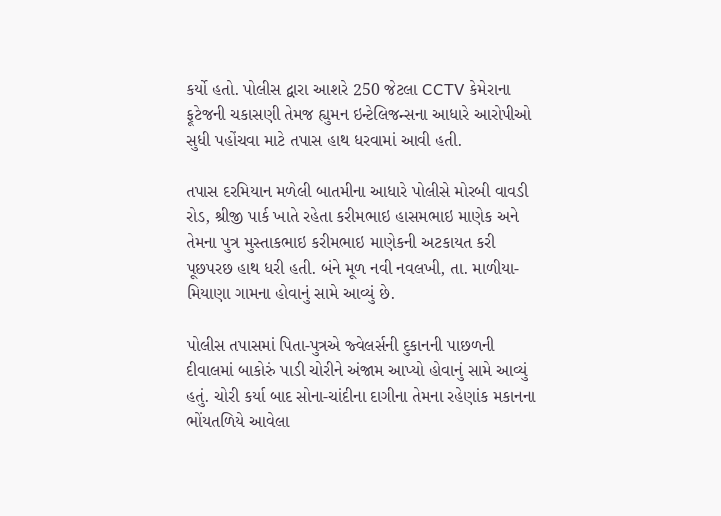કર્યો હતો. પોલીસ દ્વારા આશરે 250 જેટલા CCTV કેમેરાના ફૂટેજની ચકાસણી તેમજ હ્યુમન ઇન્ટેલિજન્સના આધારે આરોપીઓ સુધી પહોંચવા માટે તપાસ હાથ ધરવામાં આવી હતી.

તપાસ દરમિયાન મળેલી બાતમીના આધારે પોલીસે મોરબી વાવડી રોડ, શ્રીજી પાર્ક ખાતે રહેતા કરીમભાઇ હાસમભાઇ માણેક અને તેમના પુત્ર મુસ્તાકભાઇ કરીમભાઇ માણેકની અટકાયત કરી પૂછપરછ હાથ ધરી હતી. બંને મૂળ નવી નવલખી, તા. માળીયા-મિયાણા ગામના હોવાનું સામે આવ્યું છે.

પોલીસ તપાસમાં પિતા-પુત્રએ જ્વેલર્સની દુકાનની પાછળની દીવાલમાં બાકોરું પાડી ચોરીને અંજામ આપ્યો હોવાનું સામે આવ્યું હતું. ચોરી કર્યા બાદ સોના-ચાંદીના દાગીના તેમના રહેણાંક મકાનના ભોંયતળિયે આવેલા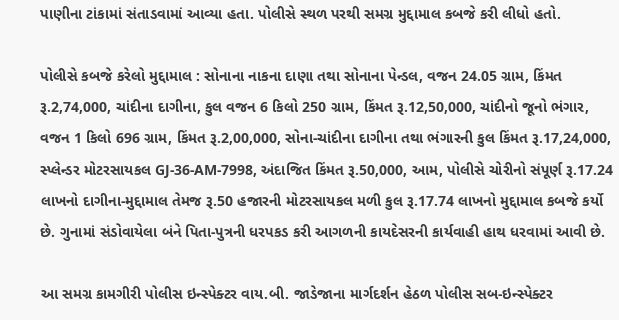પાણીના ટાંકામાં સંતાડવામાં આવ્યા હતા. પોલીસે સ્થળ પરથી સમગ્ર મુદ્દામાલ કબજે કરી લીધો હતો.

પોલીસે કબજે કરેલો મુદ્દામાલ : સોનાના નાકના દાણા તથા સોનાના પેન્ડલ, વજન 24.05 ગ્રામ, કિંમત રૂ.2,74,000, ચાંદીના દાગીના, કુલ વજન 6 કિલો 250 ગ્રામ, કિંમત રૂ.12,50,000, ચાંદીનો જૂનો ભંગાર, વજન 1 કિલો 696 ગ્રામ, કિંમત રૂ.2,00,000, સોના-ચાંદીના દાગીના તથા ભંગારની કુલ કિંમત રૂ.17,24,000, સ્પ્લેન્ડર મોટરસાયકલ GJ-36-AM-7998, અંદાજિત કિંમત રૂ.50,000, આમ, પોલીસે ચોરીનો સંપૂર્ણ રૂ.17.24 લાખનો દાગીના-મુદ્દામાલ તેમજ રૂ.50 હજારની મોટરસાયકલ મળી કુલ રૂ.17.74 લાખનો મુદ્દામાલ કબજે કર્યો છે. ગુનામાં સંડોવાયેલા બંને પિતા-પુત્રની ધરપકડ કરી આગળની કાયદેસરની કાર્યવાહી હાથ ધરવામાં આવી છે.

આ સમગ્ર કામગીરી પોલીસ ઇન્સ્પેક્ટર વાય.બી. જાડેજાના માર્ગદર્શન હેઠળ પોલીસ સબ-ઇન્સ્પેક્ટર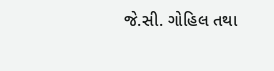જે.સી. ગોહિલ તથા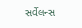સર્વેલન્સ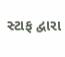સ્ટાફ દ્વારા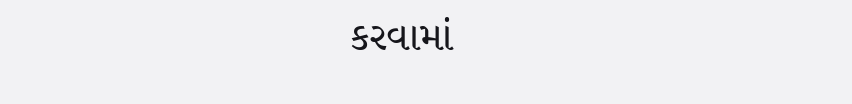કરવામાં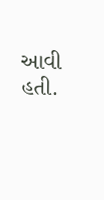આવી હતી.